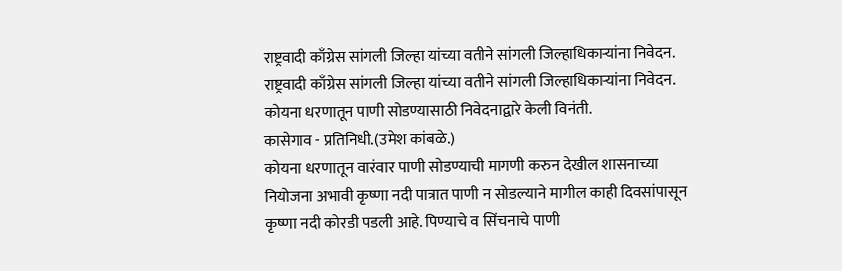राष्ट्रवादी काँग्रेस सांगली जिल्हा यांच्या वतीने सांगली जिल्हाधिकाऱ्यांना निवेदन.
राष्ट्रवादी काँग्रेस सांगली जिल्हा यांच्या वतीने सांगली जिल्हाधिकाऱ्यांना निवेदन.
कोयना धरणातून पाणी सोडण्यासाठी निवेदनाद्वारे केली विनंती.
कासेगाव - प्रतिनिधी.(उमेश कांबळे.)
कोयना धरणातून वारंवार पाणी सोडण्याची मागणी करुन देखील शासनाच्या नियोजना अभावी कृष्णा नदी पात्रात पाणी न सोडल्याने मागील काही दिवसांपासून कृष्णा नदी कोरडी पडली आहे. पिण्याचे व सिंचनाचे पाणी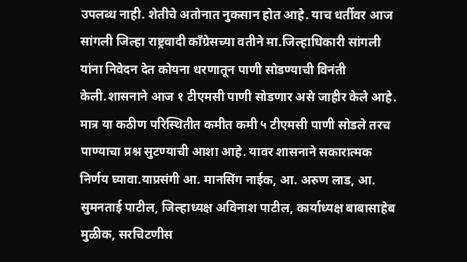उपलब्ध नाही. शेतीचे अतोनात नुकसान होत आहे. याच धर्तीवर आज सांगली जिल्हा राष्ट्रवादी काँग्रेसच्या वतीने मा.जिल्हाधिकारी सांगली यांना निवेदन देत कोयना धरणातून पाणी सोडण्याची विनंती केली.शासनाने आज १ टीएमसी पाणी सोडणार असे जाहीर केले आहे. मात्र या कठीण परिस्थितीत कमीत कमी ५ टीएमसी पाणी सोडले तरच पाण्याचा प्रश्न सुटण्याची आशा आहे. यावर शासनाने सकारात्मक निर्णय घ्यावा.याप्रसंगी आ. मानसिंग नाईक, आ. अरुण लाड, आ. सुमनताई पाटील, जिल्हाध्यक्ष अविनाश पाटील, कार्याध्यक्ष बाबासाहेब मुळीक, सरचिटणीस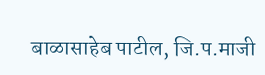बाळासाहेब पाटील, जि.प.माजी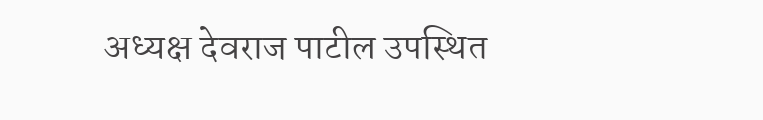अध्यक्ष देवराज पाटील उपस्थित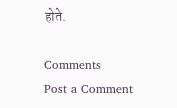होते.

Comments
Post a Comment